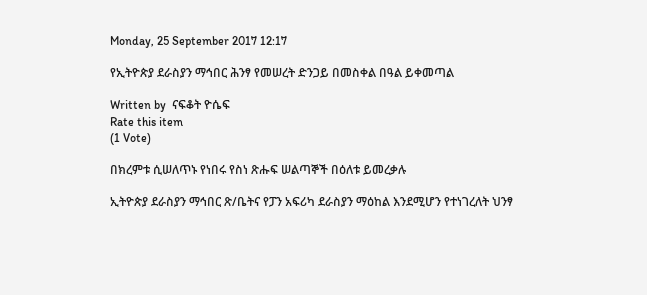Monday, 25 September 2017 12:17

የኢትዮጵያ ደራስያን ማኅበር ሕንፃ የመሠረት ድንጋይ በመስቀል በዓል ይቀመጣል

Written by  ናፍቆት ዮሴፍ
Rate this item
(1 Vote)

በክረምቱ ሲሠለጥኑ የነበሩ የስነ ጽሑፍ ሠልጣኞች በዕለቱ ይመረቃሉ

ኢትዮጵያ ደራስያን ማኅበር ጽ/ቤትና የፓን አፍሪካ ደራስያን ማዕከል እንደሚሆን የተነገረለት ህንፃ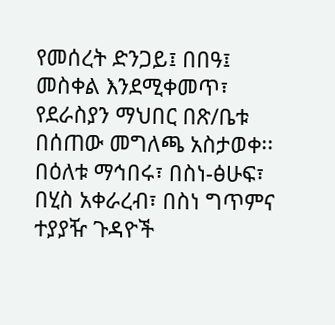የመሰረት ድንጋይ፤ በበዓ፤ መስቀል እንደሚቀመጥ፣ የደራስያን ማህበር በጽ/ቤቱ በሰጠው መግለጫ አስታወቀ፡፡ በዕለቱ ማኅበሩ፣ በስነ-ፅሁፍ፣ በሂስ አቀራረብ፣ በስነ ግጥምና ተያያዥ ጉዳዮች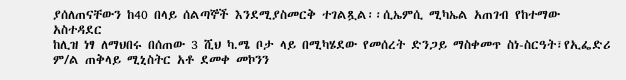ያሰለጠናቸውን ከ40 በላይ ሰልጣኞች እንደሚያስመርቅ ተገልጿል፡፡ሲኤምሲ ሚካኤል አጠገብ የከተማው አስተዳደር
ከሊዝ ነፃ ለማህበሩ በሰጠው 3 ሺህ ካ.ሜ ቦታ ላይ በሚካሄደው የመሰረት ድንጋይ ማስቀመጥ ስነ-ስርዓት፣የኢፌድሪ ም/ል ጠቅላይ ሚኒስትር አቶ ደመቀ መኮንን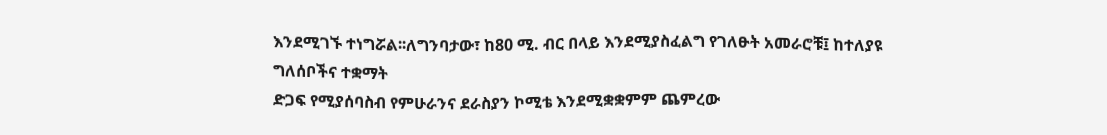እንደሚገኙ ተነግሯል፡፡ለግንባታው፣ ከ80 ሚ. ብር በላይ እንደሚያስፈልግ የገለፁት አመራሮቹ፤ ከተለያዩ ግለሰቦችና ተቋማት
ድጋፍ የሚያሰባስብ የምሁራንና ደራስያን ኮሚቴ እንደሚቋቋምም ጨምረው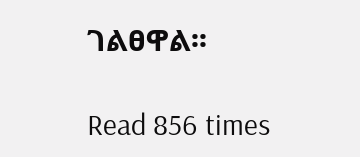ገልፀዋል፡፡

Read 856 times